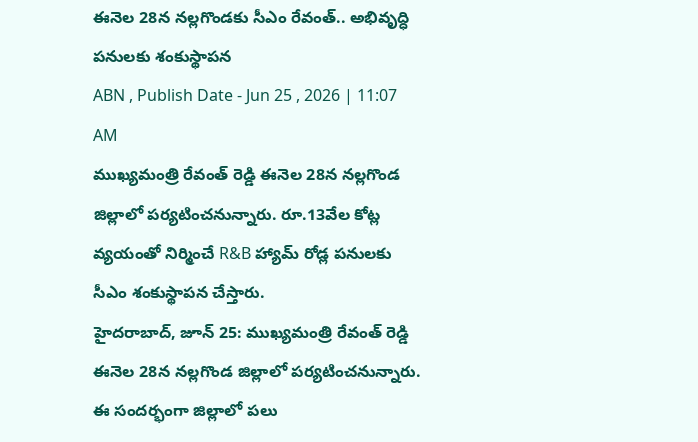ఈనెల 28న నల్లగొండకు సీఎం రేవంత్.. అభివృద్ధి పనులకు శంకుస్థాపన
ABN , Publish Date - Jun 25 , 2026 | 11:07 AM
ముఖ్యమంత్రి రేవంత్ రెడ్డి ఈనెల 28న నల్లగొండ జిల్లాలో పర్యటించనున్నారు. రూ.13వేల కోట్ల వ్యయంతో నిర్మించే R&B హ్యామ్ రోడ్ల పనులకు సీఎం శంకుస్థాపన చేస్తారు.
హైదరాబాద్, జూన్ 25: ముఖ్యమంత్రి రేవంత్ రెడ్డి ఈనెల 28న నల్లగొండ జిల్లాలో పర్యటించనున్నారు. ఈ సందర్భంగా జిల్లాలో పలు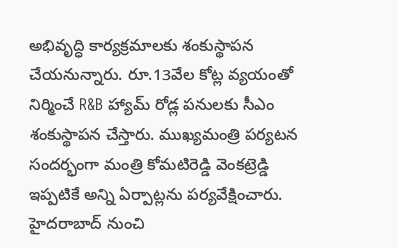అభివృద్ధి కార్యక్రమాలకు శంకుస్థాపన చేయనున్నారు. రూ.13వేల కోట్ల వ్యయంతో నిర్మించే R&B హ్యామ్ రోడ్ల పనులకు సీఎం శంకుస్థాపన చేస్తారు. ముఖ్యమంత్రి పర్యటన సందర్భంగా మంత్రి కోమటిరెడ్డి వెంకట్రెడ్డి ఇప్పటికే అన్ని ఏర్పాట్లను పర్యవేక్షించారు. హైదరాబాద్ నుంచి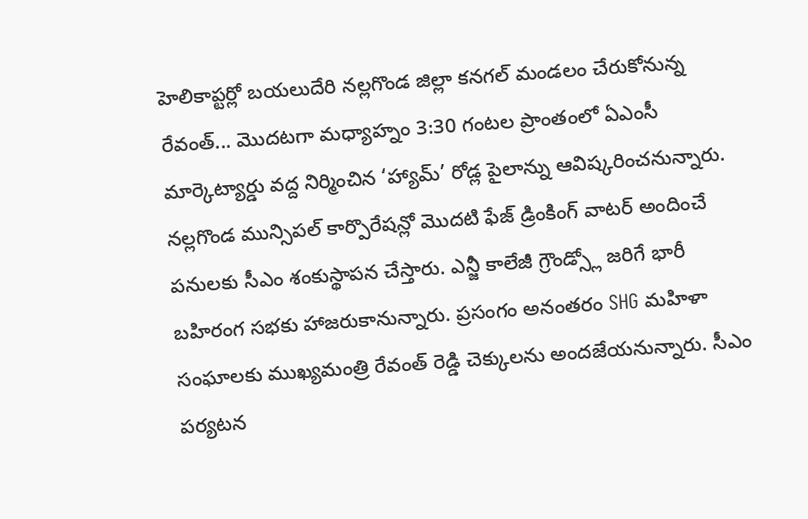హెలికాప్టర్లో బయలుదేరి నల్లగొండ జిల్లా కనగల్ మండలం చేరుకోనున్న రేవంత్... మొదటగా మధ్యాహ్నం 3:30 గంటల ప్రాంతంలో ఏఎంసీ మార్కెట్యార్డు వద్ద నిర్మించిన ‘హ్యామ్’ రోడ్ల పైలాన్ను ఆవిష్కరించనున్నారు.
నల్లగొండ మున్సిపల్ కార్పొరేషన్లో మొదటి ఫేజ్ డ్రింకింగ్ వాటర్ అందించే పనులకు సీఎం శంకుస్థాపన చేస్తారు. ఎన్జీ కాలేజీ గ్రౌండ్స్లో జరిగే భారీ బహిరంగ సభకు హాజరుకానున్నారు. ప్రసంగం అనంతరం SHG మహిళా సంఘాలకు ముఖ్యమంత్రి రేవంత్ రెడ్డి చెక్కులను అందజేయనున్నారు. సీఎం పర్యటన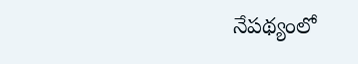నేపథ్యంలో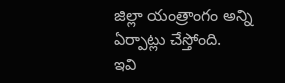జిల్లా యంత్రాంగం అన్ని ఏర్పాట్లు చేస్తోంది.
ఇవి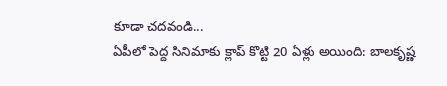కూడా చదవండి...
ఏపీలో పెద్ద సినిమాకు క్లాప్ కొట్టి 20 ఏళ్లు అయింది: బాలకృష్ణ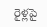రైళ్లపై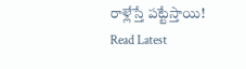రాళ్లేస్తే పట్టేస్తాయి!
Read Latest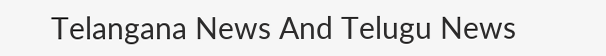Telangana News And Telugu News